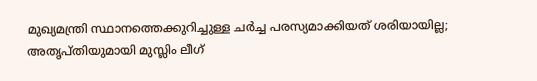മുഖ്യമന്ത്രി സ്ഥാനത്തെക്കുറിച്ചുള്ള ചർച്ച പരസ്യമാക്കിയത് ശരിയായില്ല; അതൃപ്തിയുമായി മുസ്ലിം ലീഗ്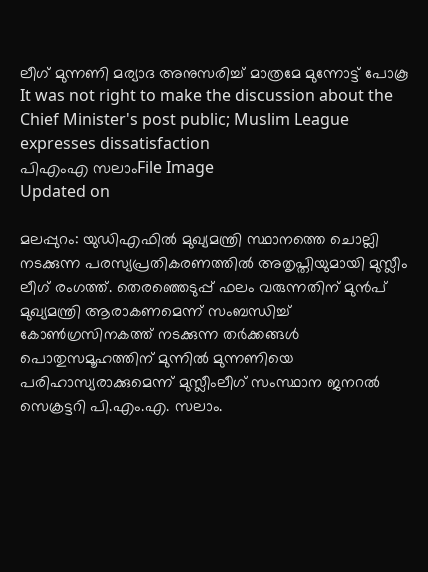ലീഗ് മുന്നണി മര്യാദ അനുസരിച്ച് മാത്രമേ മുന്നോട്ട് പോകൂ
It was not right to make the discussion about the Chief Minister's post public; Muslim League expresses dissatisfaction
പിഎംഎ സലാംFile Image
Updated on

മലപ്പുറം: യുഡിഎഫിൽ മുഖ്യമന്ത്രി സ്ഥാനത്തെ ചൊല്ലി നടക്കുന്ന പരസ്യപ്രതികരണത്തിൽ അതൃപ്തിയുമായി മുസ്ലീം ലീഗ് രംഗത്ത്. തെരഞ്ഞെടുപ്പ് ഫലം വരുന്നതിന് മുൻപ് മുഖ്യമന്ത്രി ആരാകണമെന്ന് സംബന്ധിച്ച് കോൺഗ്രസിനകത്ത് നടക്കുന്ന തർക്കങ്ങൾ പൊതുസമൂഹത്തിന് മുന്നിൽ മുന്നണിയെ പരിഹാസ്യരാക്കുമെന്ന് മുസ്ലീംലീഗ് സംസ്ഥാന ജനറൽ സെക്രട്ടറി പി.എം.എ. സലാം.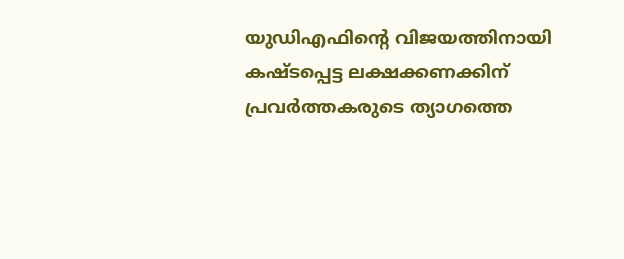യുഡിഎഫിന്‍റെ വിജയത്തിനായി കഷ്ടപ്പെട്ട ലക്ഷക്കണക്കിന് പ്രവർത്തകരുടെ ത്യാഗത്തെ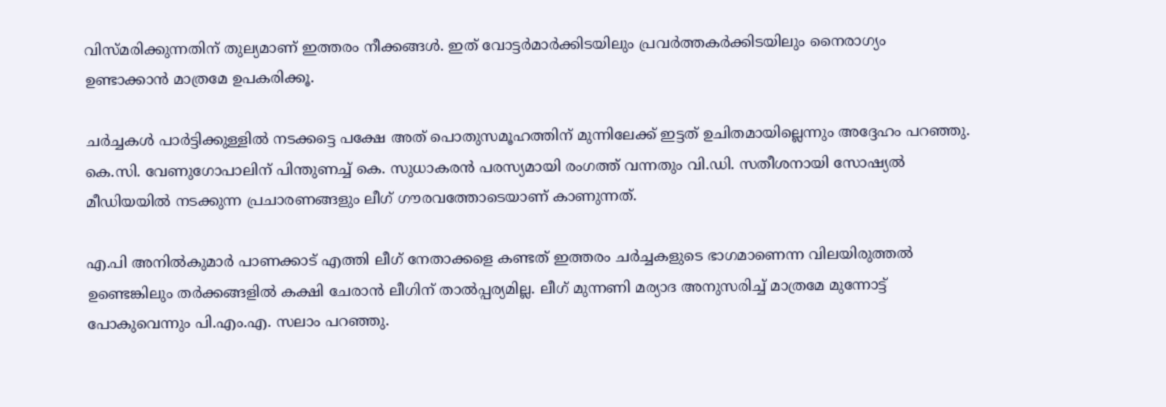വിസ്മരിക്കുന്നതിന് തുല്യമാണ് ഇത്തരം നീക്കങ്ങൾ. ഇത് വോട്ടർമാർക്കിടയിലും പ്രവർത്തകർക്കിടയിലും നൈരാഗ്യം ഉണ്ടാക്കാൻ മാത്രമേ ഉപകരിക്കൂ.

ചർച്ചകൾ‌ പാർട്ടിക്കുള്ളിൽ നടക്കട്ടെ പക്ഷേ അത് പൊതുസമൂഹത്തിന് മുന്നിലേക്ക് ഇട്ടത് ഉചിതമായില്ലെന്നും അദ്ദേഹം പറഞ്ഞു. കെ.സി. വേണുഗോപാലിന് പിന്തുണച്ച് കെ. സുധാകരൻ പരസ്യമായി രംഗത്ത് വന്നതും വി.ഡി. സതീശനായി സോഷ്യൽ മീഡിയയിൽ നടക്കുന്ന പ്രചാരണങ്ങളും ലീഗ് ഗൗരവത്തോടെയാണ് കാണുന്നത്.

എ.പി അനിൽകുമാർ പാണക്കാട് എത്തി ലീഗ് നേതാക്കളെ കണ്ടത് ഇത്തരം ചർച്ചകളുടെ ഭാഗമാണെന്ന വിലയിരുത്തൽ ഉണ്ടെങ്കിലും തർക്കങ്ങളിൽ കക്ഷി ചേരാൻ ലീഗിന് താൽപ്പര്യമില്ല. ലീഗ് മുന്നണി മര്യാദ അനുസരിച്ച് മാത്രമേ മുന്നോട്ട് പോകുവെന്നും പി.എം.എ. സലാം പറഞ്ഞു.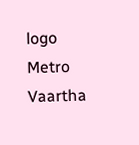logo
Metro Vaartha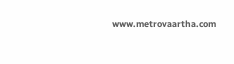www.metrovaartha.com